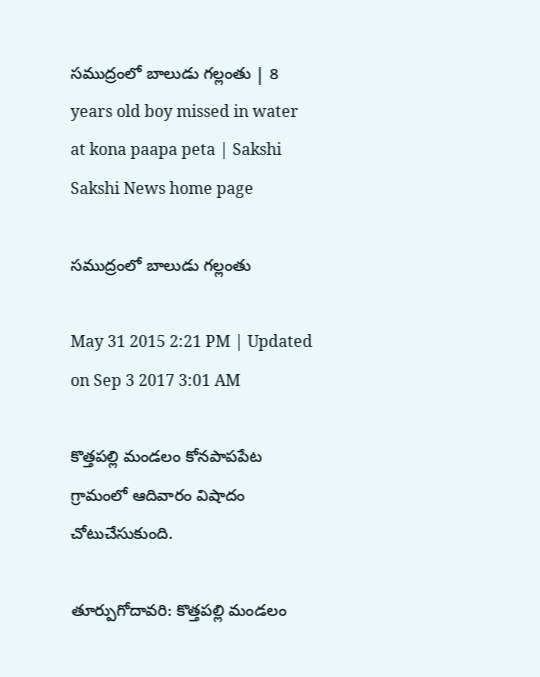సముద్రంలో బాలుడు గల్లంతు | 8 years old boy missed in water at kona paapa peta | Sakshi
Sakshi News home page

సముద్రంలో బాలుడు గల్లంతు

May 31 2015 2:21 PM | Updated on Sep 3 2017 3:01 AM

కొత్తపల్లి మండలం కోనపాపపేట గ్రామంలో ఆదివారం విషాదం చోటుచేసుకుంది.

తూర్పుగోదావరి: కొత్తపల్లి మండలం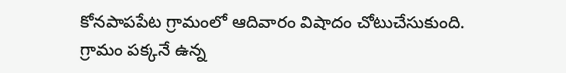కోనపాపపేట గ్రామంలో ఆదివారం విషాదం చోటుచేసుకుంది. గ్రామం పక్కనే ఉన్న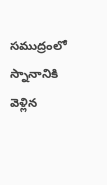సముద్రంలో స్నానానికి వెళ్లిన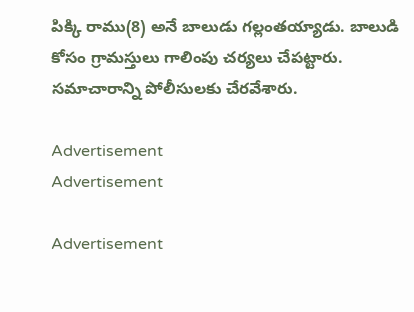పిక్కి రాము(8) అనే బాలుడు గల్లంతయ్యాడు. బాలుడి కోసం గ్రామస్తులు గాలింపు చర్యలు చేపట్టారు. సమాచారాన్ని పోలీసులకు చేరవేశారు.

Advertisement
Advertisement

Advertisement